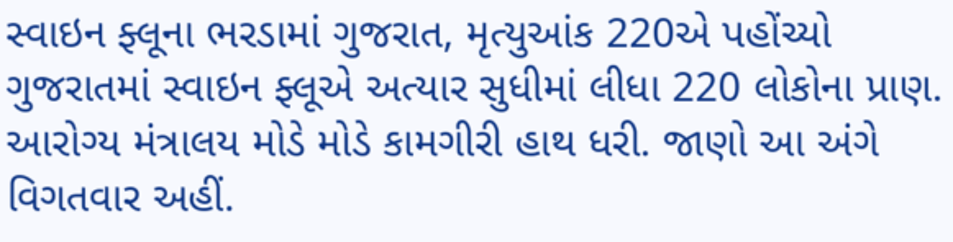સ્વાઇન ફ્લૂના ભરડામાં ગુજરાત, મૃત્યુઆંક 220એ પહોંચ્યો
ગુજરાતમાં સ્વાઇન ફ્લૂએ અત્યાર સુધીમાં લીધા 220 લોકોના પ્રાણ. આરોગ્ય મંત્રાલય મોડે મોડે કામગીરી હાથ ધરી. જાણો આ અંગે વિગતવાર અહીં.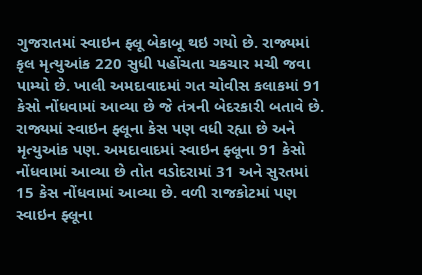ગુજરાતમાં સ્વાઇન ફ્લૂ બેકાબૂ થઇ ગયો છે. રાજ્યમાં કૃલ મૃત્યુઆંક 220 સુધી પહોંચતા ચકચાર મચી જવા પામ્યો છે. ખાલી અમદાવાદમાં ગત ચોવીસ કલાકમાં 91 કેસો નોંધવામાં આવ્યા છે જે તંત્રની બેદરકારી બતાવે છે. રાજ્યમાં સ્વાઇન ફ્લૂના કેસ પણ વધી રહ્યા છે અને મૃત્યુઆંક પણ. અમદાવાદમાં સ્વાઇન ફ્લૂના 91 કેસો નોંધવામાં આવ્યા છે તોત વડોદરામાં 31 અને સુરતમાં 15 કેસ નોંધવામાં આવ્યા છે. વળી રાજકોટમાં પણ સ્વાઇન ફ્લૂના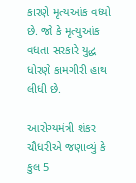કારણે મૃત્યઆંક વધ્યો છે. જો કે મૃત્યુઆંક વધતા સરકારે યુદ્ધ ધોરણે કામગીરી હાથ લીધી છે.

આરોગ્યમંત્રી શંકર ચૌધરીએ જણાવ્યું કે કુલ 5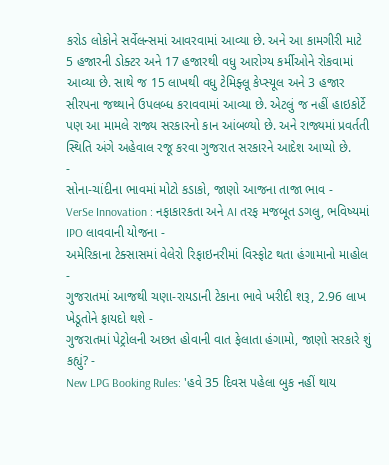કરોડ લોકોને સર્વેલન્સમાં આવરવામાં આવ્યા છે. અને આ કામગીરી માટે 5 હજારની ડોક્ટર અને 17 હજારથી વધુ આરોગ્ય કર્મીઓને રોકવામાં આવ્યા છે. સાથે જ 15 લાખથી વધુ ટેમિફ્લૂ કેપ્સ્યૂલ અને 3 હજાર સીરપના જથ્થાને ઉપલબ્ધ કરાવવામાં આવ્યા છે. એટલું જ નહીં હાઇકોર્ટે પણ આ મામલે રાજ્ય સરકારનો કાન આંબળ્યો છે. અને રાજ્યમાં પ્રવર્તતી સ્થિતિ અંગે અહેવાલ રજૂ કરવા ગુજરાત સરકારને આદેશ આપ્યો છે.
-
સોના-ચાંદીના ભાવમાં મોટો કડાકો, જાણો આજના તાજા ભાવ -
VerSe Innovation : નફાકારકતા અને AI તરફ મજબૂત ડગલુ, ભવિષ્યમાં IPO લાવવાની યોજના -
અમેરિકાના ટેક્સાસમાં વેલેરો રિફાઇનરીમાં વિસ્ફોટ થતા હંગામાનો માહોલ -
ગુજરાતમાં આજથી ચણા-રાયડાની ટેકાના ભાવે ખરીદી શરૂ, 2.96 લાખ ખેડૂતોને ફાયદો થશે -
ગુજરાતમાં પેટ્રોલની અછત હોવાની વાત ફેલાતા હંગામો, જાણો સરકારે શું કહ્યું? -
New LPG Booking Rules: 'હવે 35 દિવસ પહેલા બુક નહીં થાય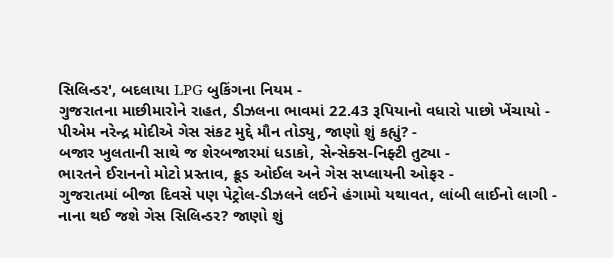સિલિન્ડર', બદલાયા LPG બુકિંગના નિયમ -
ગુજરાતના માછીમારોને રાહત, ડીઝલના ભાવમાં 22.43 રૂપિયાનો વધારો પાછો ખેંચાયો -
પીએમ નરેન્દ્ર મોદીએ ગેસ સંકટ મુદ્દે મૌન તોડ્યુ, જાણો શું કહ્યું? -
બજાર ખુલતાની સાથે જ શેરબજારમાં ધડાકો, સેન્સેક્સ-નિફ્ટી તુટ્યા -
ભારતને ઈરાનનો મોટો પ્રસ્તાવ, ક્રૂડ ઓઈલ અને ગેસ સપ્લાયની ઓફર -
ગુજરાતમાં બીજા દિવસે પણ પેટ્રોલ-ડીઝલને લઈને હંગામો યથાવત, લાંબી લાઈનો લાગી -
નાના થઈ જશે ગેસ સિલિન્ડર? જાણો શું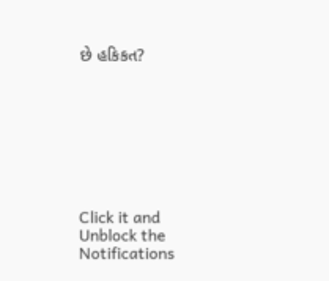છે હકિકત?








Click it and Unblock the Notifications